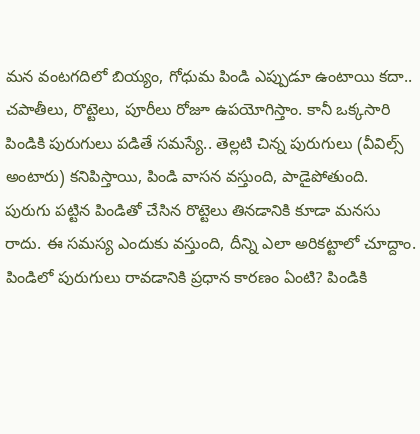మన వంటగదిలో బియ్యం, గోధుమ పిండి ఎప్పుడూ ఉంటాయి కదా.. చపాతీలు, రొట్టెలు, పూరీలు రోజూ ఉపయోగిస్తాం. కానీ ఒక్కసారి పిండికి పురుగులు పడితే సమస్యే.. తెల్లటి చిన్న పురుగులు (వీవిల్స్ అంటారు) కనిపిస్తాయి, పిండి వాసన వస్తుంది, పాడైపోతుంది. పురుగు పట్టిన పిండితో చేసిన రొట్టెలు తినడానికి కూడా మనసు రాదు. ఈ సమస్య ఎందుకు వస్తుంది, దీన్ని ఎలా అరికట్టాలో చూద్దాం. పిండిలో పురుగులు రావడానికి ప్రధాన కారణం ఏంటి? పిండికి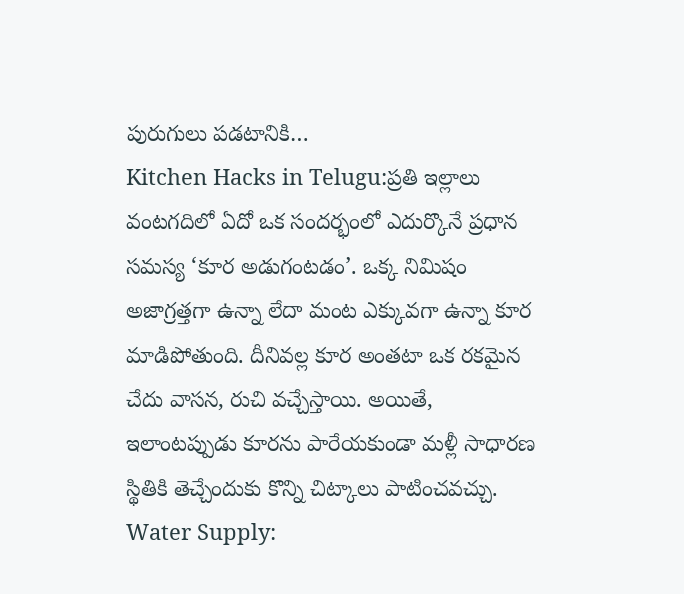పురుగులు పడటానికి…
Kitchen Hacks in Telugu:ప్రతి ఇల్లాలు వంటగదిలో ఏదో ఒక సందర్భంలో ఎదుర్కొనే ప్రధాన సమస్య ‘కూర అడుగంటడం’. ఒక్క నిమిషం అజాగ్రత్తగా ఉన్నా లేదా మంట ఎక్కువగా ఉన్నా కూర మాడిపోతుంది. దీనివల్ల కూర అంతటా ఒక రకమైన చేదు వాసన, రుచి వచ్చేస్తాయి. అయితే, ఇలాంటప్పుడు కూరను పారేయకుండా మళ్లీ సాధారణ స్థితికి తెచ్చేందుకు కొన్ని చిట్కాలు పాటించవచ్చు. Water Supply: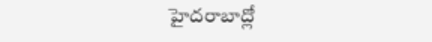హైదరాబాద్లో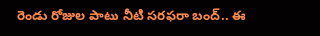రెండు రోజుల పాటు నీటి సరఫరా బంద్.. ఈ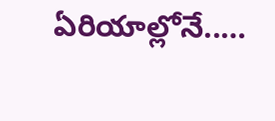ఏరియాల్లోనే..…